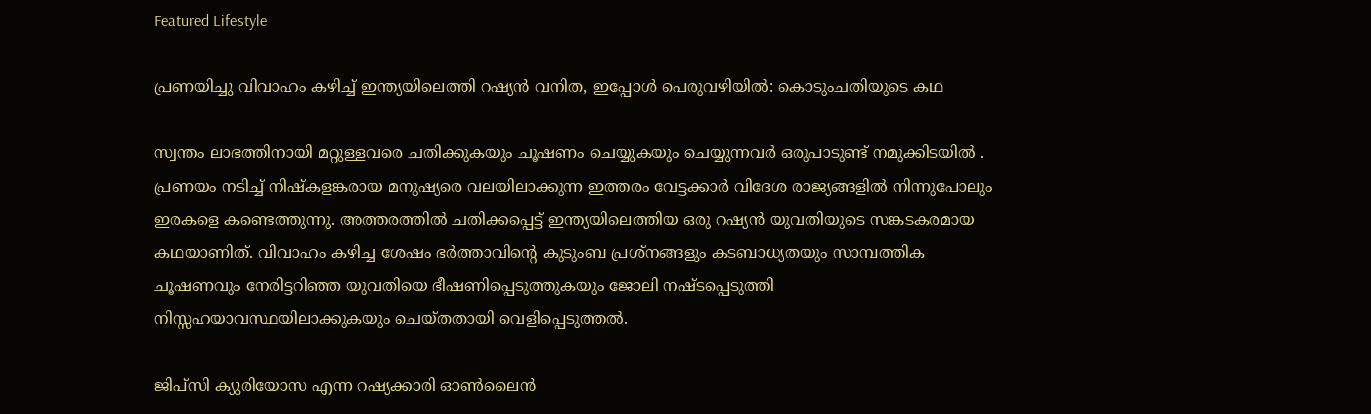Featured Lifestyle

പ്രണയിച്ചു വിവാഹം കഴിച്ച് ഇന്ത്യയിലെത്തി റഷ്യൻ വനിത, ഇപ്പോൾ പെരുവഴിയിൽ: കൊടുംചതിയുടെ കഥ

സ്വന്തം ലാഭത്തിനായി മറ്റുള്ളവരെ ചതിക്കുകയും ചൂഷണം ചെയ്യുകയും ചെയ്യുന്നവർ ഒരുപാടുണ്ട് നമുക്കിടയിൽ . പ്രണയം നടിച്ച് നിഷ്കളങ്കരായ മനുഷ്യരെ വലയിലാക്കുന്ന ഇത്തരം വേട്ടക്കാർ വിദേശ രാജ്യങ്ങളിൽ നിന്നുപോലും ഇരകളെ കണ്ടെത്തുന്നു. അത്തരത്തിൽ ചതിക്കപ്പെട്ട് ഇന്ത്യയിലെത്തിയ ഒരു റഷ്യൻ യുവതിയുടെ സങ്കടകരമായ കഥയാണിത്. വിവാഹം കഴിച്ച ശേഷം ഭർത്താവിന്റെ കുടുംബ പ്രശ്നങ്ങളും കടബാധ്യതയും സാമ്പത്തിക ചൂഷണവും നേരിട്ടറിഞ്ഞ യുവതിയെ ഭീഷണിപ്പെടുത്തുകയും ജോലി നഷ്ടപ്പെടുത്തി നിസ്സഹയാവസ്ഥയിലാക്കുകയും ചെയ്തതായി വെളിപ്പെടുത്തൽ.

ജിപ്സി ക്യുരിയോസ എന്ന റഷ്യക്കാരി ഓൺലൈൻ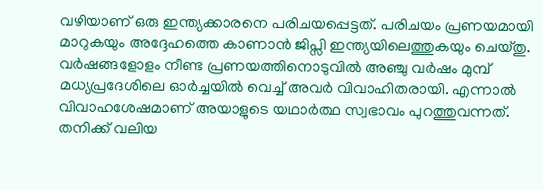വഴിയാണ് ഒരു ഇന്ത്യക്കാരനെ പരിചയപ്പെട്ടത്. പരിചയം പ്രണയമായി മാറുകയും അദ്ദേഹത്തെ കാണാൻ ജിപ്സി ഇന്ത്യയിലെത്തുകയും ചെയ്തു. വർഷങ്ങളോളം നീണ്ട പ്രണയത്തിനൊടുവിൽ അഞ്ചു വർഷം മുമ്പ് മധ്യപ്രദേശിലെ ഓർച്ചയിൽ വെച്ച് അവർ വിവാഹിതരായി. എന്നാൽ വിവാഹശേഷമാണ് അയാളുടെ യഥാർത്ഥ സ്വഭാവം പുറത്തുവന്നത്. തനിക്ക് വലിയ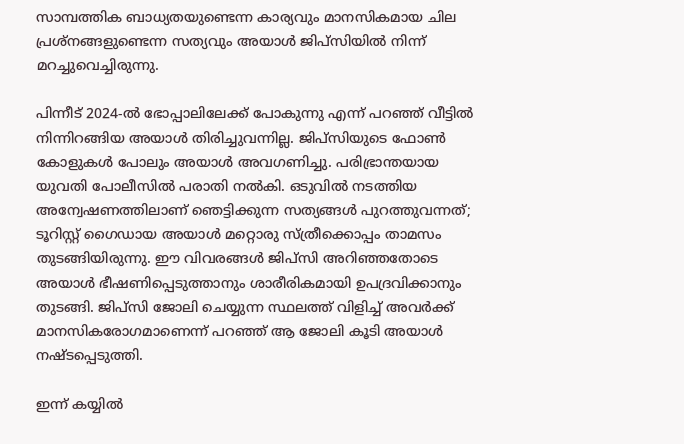സാമ്പത്തിക ബാധ്യതയുണ്ടെന്ന കാര്യവും മാനസികമായ ചില പ്രശ്നങ്ങളുണ്ടെന്ന സത്യവും അയാൾ ജിപ്സിയിൽ നിന്ന് മറച്ചുവെച്ചിരുന്നു.

പിന്നീട് 2024-ൽ ഭോപ്പാലിലേക്ക് പോകുന്നു എന്ന് പറഞ്ഞ് വീട്ടിൽ നിന്നിറങ്ങിയ അയാൾ തിരിച്ചുവന്നില്ല. ജിപ്സിയുടെ ഫോൺ കോളുകൾ പോലും അയാൾ അവഗണിച്ചു. പരിഭ്രാന്തയായ യുവതി പോലീസിൽ പരാതി നൽകി. ഒടുവിൽ നടത്തിയ അന്വേഷണത്തിലാണ് ഞെട്ടിക്കുന്ന സത്യങ്ങൾ പുറത്തുവന്നത്; ടൂറിസ്റ്റ് ഗൈഡായ അയാൾ മറ്റൊരു സ്ത്രീക്കൊപ്പം താമസം തുടങ്ങിയിരുന്നു. ഈ വിവരങ്ങൾ ജിപ്സി അറിഞ്ഞതോടെ അയാൾ ഭീഷണിപ്പെടുത്താനും ശാരീരികമായി ഉപദ്രവിക്കാനും തുടങ്ങി. ജിപ്സി ജോലി ചെയ്യുന്ന സ്ഥലത്ത് വിളിച്ച് അവർക്ക് മാനസികരോഗമാണെന്ന് പറഞ്ഞ് ആ ജോലി കൂടി അയാൾ നഷ്ടപ്പെടുത്തി.

ഇന്ന് കയ്യിൽ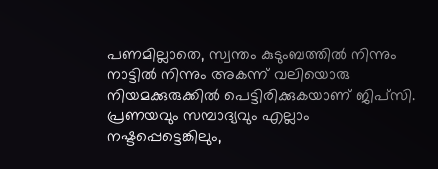പണമില്ലാതെ, സ്വന്തം കുടുംബത്തിൽ നിന്നും നാട്ടിൽ നിന്നും അകന്ന് വലിയൊരു നിയമക്കുരുക്കിൽ പെട്ടിരിക്കുകയാണ് ജിപ്സി. പ്രണയവും സമ്പാദ്യവും എല്ലാം നഷ്ടപ്പെട്ടെങ്കിലും,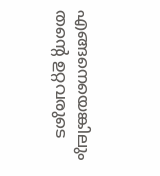എങ്ങനെയെങ്കിലും തന്റെ ഉറ്റവരുടെ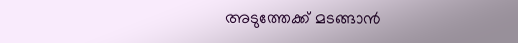അടുത്തേക്ക് മടങ്ങാൻ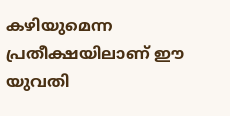കഴിയുമെന്ന പ്രതീക്ഷയിലാണ് ഈ യുവതി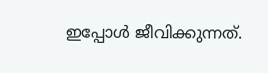ഇപ്പോൾ ജീവിക്കുന്നത്.